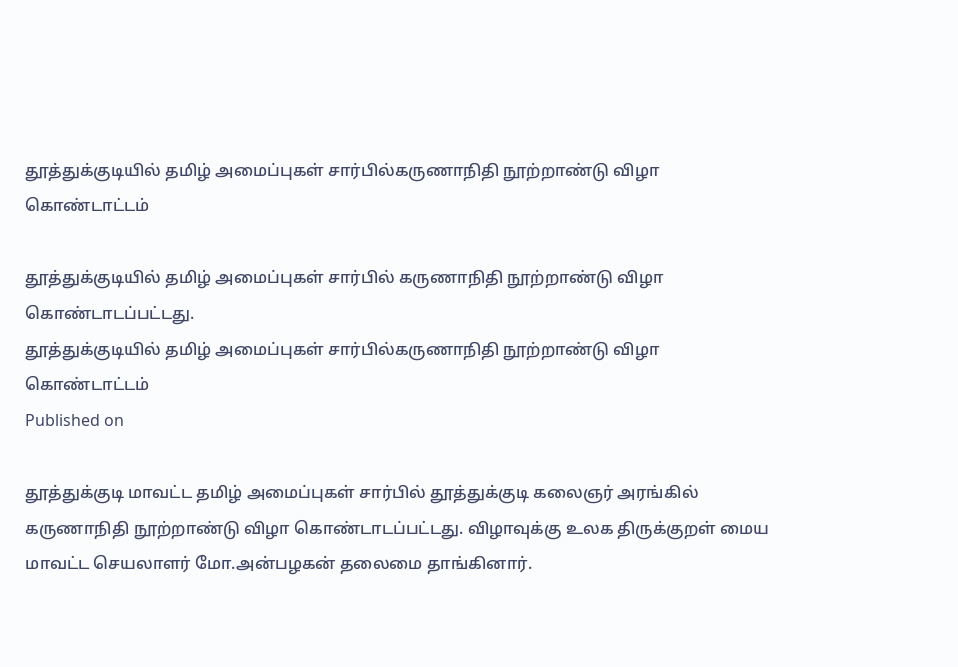தூத்துக்குடியில் தமிழ் அமைப்புகள் சார்பில்கருணாநிதி நூற்றாண்டு விழா கொண்டாட்டம்

தூத்துக்குடியில் தமிழ் அமைப்புகள் சார்பில் கருணாநிதி நூற்றாண்டு விழா கொண்டாடப்பட்டது.
தூத்துக்குடியில் தமிழ் அமைப்புகள் சார்பில்கருணாநிதி நூற்றாண்டு விழா கொண்டாட்டம்
Published on

தூத்துக்குடி மாவட்ட தமிழ் அமைப்புகள் சார்பில் தூத்துக்குடி கலைஞர் அரங்கில் கருணாநிதி நூற்றாண்டு விழா கொண்டாடப்பட்டது. விழாவுக்கு உலக திருக்குறள் மைய மாவட்ட செயலாளர் மோ.அன்பழகன் தலைமை தாங்கினார்.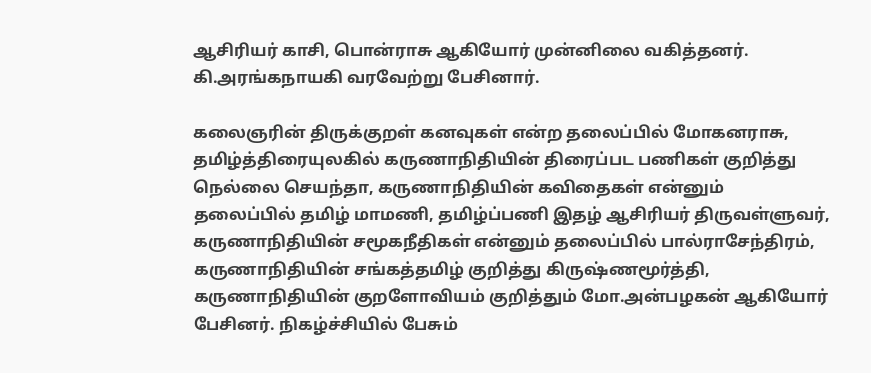ஆசிரியர் காசி, பொன்ராசு ஆகியோர் முன்னிலை வகித்தனர். கி.அரங்கநாயகி வரவேற்று பேசினார்.

கலைஞரின் திருக்குறள் கனவுகள் என்ற தலைப்பில் மோகனராசு, தமிழ்த்திரையுலகில் கருணாநிதியின் திரைப்பட பணிகள் குறித்து நெல்லை செயந்தா, கருணாநிதியின் கவிதைகள் என்னும் தலைப்பில் தமிழ் மாமணி, தமிழ்ப்பணி இதழ் ஆசிரியர் திருவள்ளுவர், கருணாநிதியின் சமூகநீதிகள் என்னும் தலைப்பில் பால்ராசேந்திரம், கருணாநிதியின் சங்கத்தமிழ் குறித்து கிருஷ்ணமூர்த்தி, கருணாநிதியின் குறளோவியம் குறித்தும் மோ.அன்பழகன் ஆகியோர் பேசினர். நிகழ்ச்சியில் பேசும்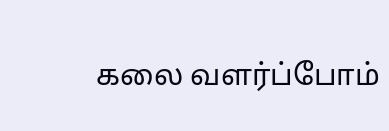கலை வளர்ப்போம்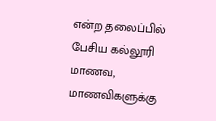என்ற தலைப்பில் பேசிய கல்லூரி மாணவ, மாணவிகளுக்கு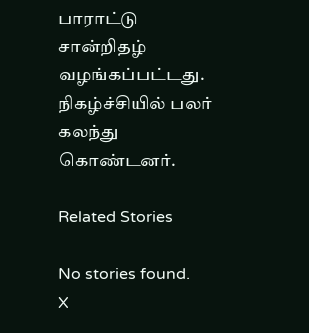பாராட்டு சான்றிதழ் வழங்கப்பட்டது. நிகழ்ச்சியில் பலர் கலந்து கொண்டனர்.

Related Stories

No stories found.
X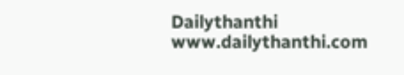Dailythanthi
www.dailythanthi.com